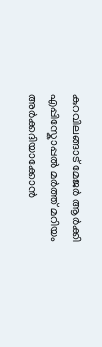കുറവിലങ്ങാട് മേജർ ആർക്കി എപ്പിസ്കോപ്പൽ മർത്ത് മറിയം അർക്കദിയാക്കോൻ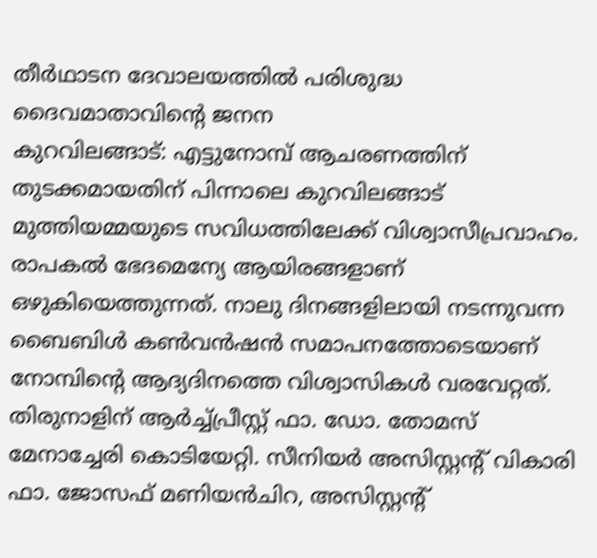തീർഥാടന ദേവാലയത്തിൽ പരിശുദ്ധ ദൈവമാതാവിന്റെ ജനന
കുറവിലങ്ങാട്: എട്ടുനോമ്പ് ആചരണത്തിന് തുടക്കമായതിന് പിന്നാലെ കുറവിലങ്ങാട് മുത്തിയമ്മയുടെ സവിധത്തിലേക്ക് വിശ്വാസീപ്രവാഹം. രാപകൽ ഭേദമെന്യേ ആയിരങ്ങളാണ് ഒഴുകിയെത്തുന്നത്. നാലു ദിനങ്ങളിലായി നടന്നുവന്ന ബൈബിൾ കൺവൻഷൻ സമാപനത്തോടെയാണ് നോമ്പിന്റെ ആദ്യദിനത്തെ വിശ്വാസികൾ വരവേറ്റത്.
തിരുനാളിന് ആർച്ച്പ്രീസ്റ്റ് ഫാ. ഡോ. തോമസ് മേനാച്ചേരി കൊടിയേറ്റി. സീനിയർ അസിസ്റ്റന്റ് വികാരി ഫാ. ജോസഫ് മണിയൻചിറ, അസിസ്റ്റന്റ്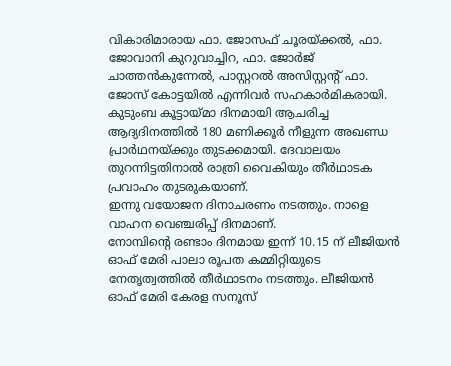വികാരിമാരായ ഫാ. ജോസഫ് ചൂരയ്ക്കൽ, ഫാ. ജോവാനി കുറുവാച്ചിറ, ഫാ. ജോർജ് ചാത്തൻകുന്നേൽ, പാസ്റ്ററൽ അസിസ്റ്റന്റ് ഫാ. ജോസ് കോട്ടയിൽ എന്നിവർ സഹകാർമികരായി. കുടുംബ കൂട്ടായ്മാ ദിനമായി ആചരിച്ച ആദ്യദിനത്തിൽ 180 മണിക്കൂർ നീളുന്ന അഖണ്ഡ പ്രാർഥനയ്ക്കും തുടക്കമായി. ദേവാലയം തുറന്നിട്ടതിനാൽ രാത്രി വൈകിയും തീർഥാടക പ്രവാഹം തുടരുകയാണ്.
ഇന്നു വയോജന ദിനാചരണം നടത്തും. നാളെ വാഹന വെഞ്ചരിപ്പ് ദിനമാണ്.
നോമ്പിന്റെ രണ്ടാം ദിനമായ ഇന്ന് 10.15 ന് ലീജിയൻ ഓഫ് മേരി പാലാ രൂപത കമ്മിറ്റിയുടെ നേതൃത്വത്തിൽ തീർഥാടനം നടത്തും. ലീജിയൻ ഓഫ് മേരി കേരള സനൂസ്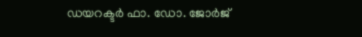ഡയറക്ടർ ഫാ. ഡോ. ജോർജ്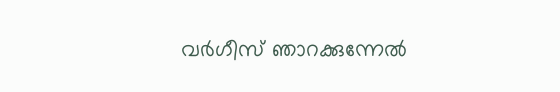വർഗീസ് ഞാറക്കുന്നേൽ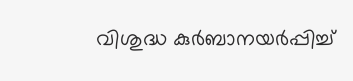വിശുദ്ധ കുർബാനയർപ്പിച്ച്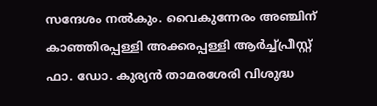സന്ദേശം നൽകും. വൈകുന്നേരം അഞ്ചിന് കാഞ്ഞിരപ്പള്ളി അക്കരപ്പള്ളി ആർച്ച്പ്രീസ്റ്റ് ഫാ. ഡോ. കുര്യൻ താമരശേരി വിശുദ്ധ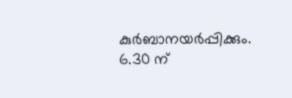കുർബാനയർപ്പിക്കും. 6.30 ന്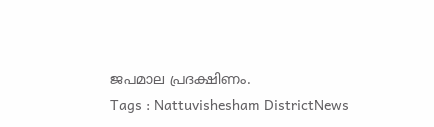ജപമാല പ്രദക്ഷിണം.
Tags : Nattuvishesham DistrictNews